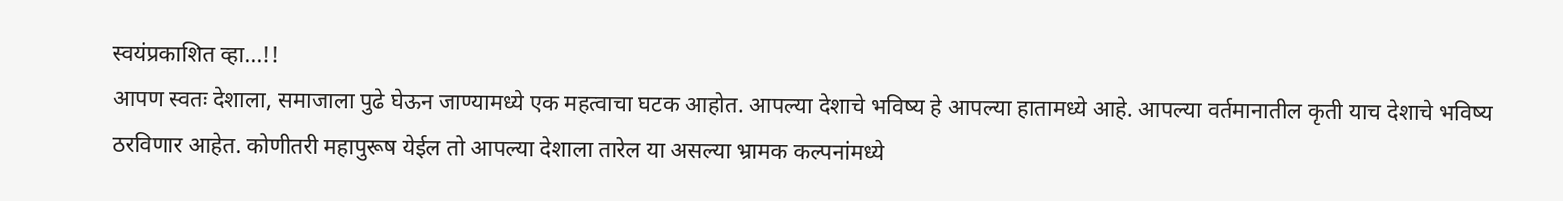स्वयंप्रकाशित व्हा...!!
आपण स्वतः देशाला, समाजाला पुढे घेऊन जाण्यामध्ये एक महत्वाचा घटक आहोत. आपल्या देशाचे भविष्य हे आपल्या हातामध्ये आहे. आपल्या वर्तमानातील कृती याच देशाचे भविष्य ठरविणार आहेत. कोणीतरी महापुरूष येईल तो आपल्या देशाला तारेल या असल्या भ्रामक कल्पनांमध्ये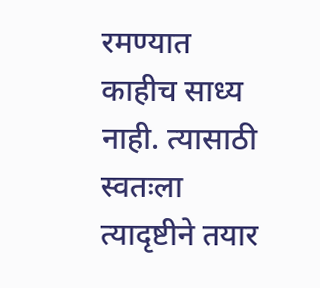रमण्यात काहीच साध्य नाही. त्यासाठी स्वतःला त्यादृष्टीने तयार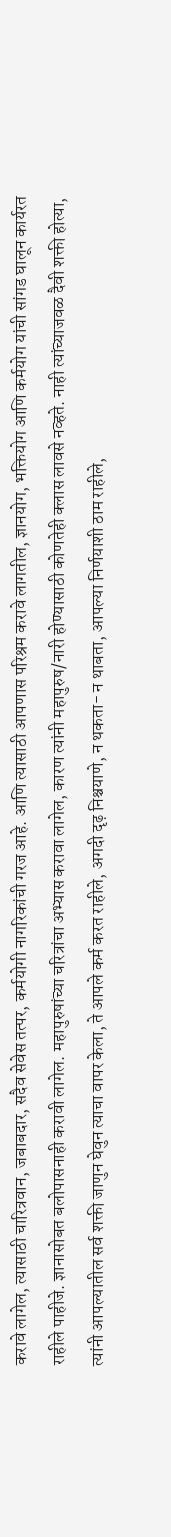करावे लागेल, त्यासाठी चारित्रवान, जबाबदार, सदैव सेवेस तत्पर, कर्मयोगी नागरिकांची गरज आहे. आणि त्यासाठी आपणास परिश्रम करावे लागतील, ज्ञानयोग, भक्तियोग आणि कर्मयोग यांची सांगड घालून कार्यरत राहीले पाहीजे. ज्ञानासोबत बलोपासनाही करावी लागेल. महापुरुषांच्या चरित्रांचा अभ्यास करावा लागेल, कारण त्यांनी महापुरुष/नारी होण्यासाठी कोणतेही क्लास लावसे नव्हते. नाही त्यांच्याजवळ दैवी शक्ती होत्या, त्यांनी आपल्यातील सर्व शक्ती जाणुन घेवुन त्याचा वापर केला, ते आपले कर्म करत राहीले, अगदी दृढ़ निश्चयाणे, न थकता- न थाबता, आपल्या निर्णयाशी ठाम राहीले,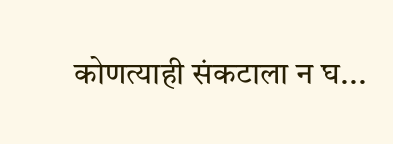कोणत्याही संकटाला न घ...